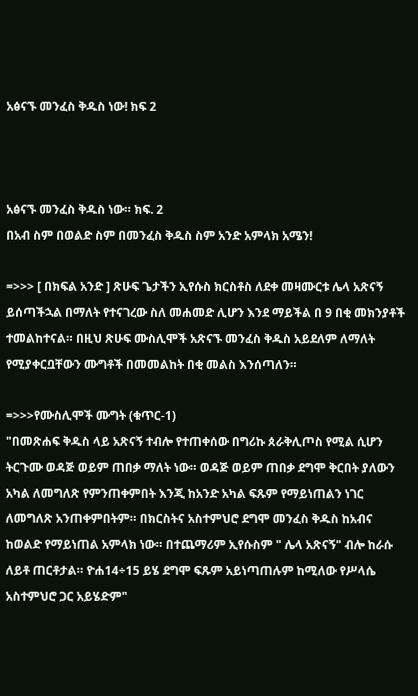አፅናኙ መንፈስ ቅዱስ ነው! ክፍ 2



አፅናኙ መንፈስ ቅዱስ ነው። ክፍ. 2
በአብ ስም በወልድ ስም በመንፈስ ቅዱስ ስም አንድ አምላክ አሜን!

=>>> [ በክፍል አንድ ] ጽሁፍ ጌታችን ኢየሱስ ክርስቶስ ለደቀ መዛሙርቱ ሌላ አጽናኝ  ይሰጣችኋል በማለት የተናገረው ስለ መሐመድ ሊሆን እንደ ማይችል በ 9 በቂ መክንያቶች ተመልከተናል። በዚህ ጽሁፍ ሙስሊሞች አጽናኙ መንፈስ ቅዱስ አይደለም ለማለት የሚያቀርቧቸውን ሙግቶች በመመልከት በቂ መልስ እንሰጣለን።

=>>>የሙስሊሞች ሙግት (ቁጥር-1)
"በመጽሐፍ ቅዱስ ላይ አጽናኝ ተብሎ የተጠቀሰው በግሪኩ ጰራቅሊጦስ የሚል ሲሆን ትርጉሙ ወዳጅ ወይም ጠበቃ ማለት ነው። ወዳጅ ወይም ጠበቃ ደግሞ ቅርበት ያለውን አካል ለመግለጽ የምንጠቀምበት እንጂ ከአንድ አካል ፍጹም የማይነጠልን ነገር ለመግለጽ አንጠቀምበትም። በክርስትና አስተምህሮ ደግሞ መንፈስ ቅዱስ ከአብና ከወልድ የማይነጠል አምላክ ነው። በተጨማሪም ኢየሱስም " ሌላ አጽናኝ" ብሎ ከራሱ ለይቶ ጠርቶታል። ዮሐ14÷15 ይሄ ደግሞ ፍጹም አይነጣጠሉም ከሚለው የሥላሴ አስተምህሮ ጋር አይሄድም"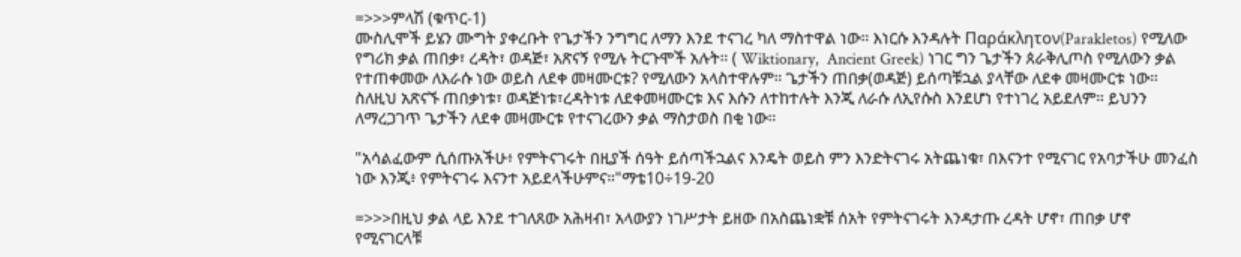=>>>ምላሽ (ቁጥር-1)
ሙስሊሞች ይሄን ሙግት ያቀረቡት የጌታችን ንግግር ለማን እንደ ተናገረ ካለ ማስተዋል ነው። እነርሱ እንዳሉት Παράκλητον(Parakletos) የሚለው የግሪክ ቃል ጠበቃ፣ ረዳት፣ ወዳጅ፣ አጽናኝ የሚሉ ትርጉሞች አሉት። ( Wiktionary,  Ancient Greek) ነገር ግን ጌታችን ጰራቅሊጦስ የሚለውን ቃል የተጠቀመው ለእራሱ ነው ወይስ ለደቀ መዛሙርቱ? የሚለውን አላስተዋሉም። ጌታችን ጠበቃ(ወዳጅ) ይሰጣቹኋል ያላቸው ለደቀ መዛሙርቱ ነው። ስለዚህ አጽናኙ ጠበቃነቱ፣ ወዳጅነቱ፣ረዳትነቱ ለደቀመዛሙርቱ እና እሱን ለተከተሉት እንጂ ለራሱ ለኢየሱስ እንደሆነ የተነገረ አይደለም። ይህንን ለማረጋገጥ ጌታችን ለደቀ መዛሙርቱ የተናገረውን ቃል ማስታወስ በቂ ነው።

"አሳልፈውም ሲሰጡአችሁ፥ የምትናገሩት በዚያች ሰዓት ይሰጣችኋልና እንዴት ወይስ ምን እንድትናገሩ አትጨነቁ፣ በእናንተ የሚናገር የአባታችሁ መንፈስ ነው እንጂ፥ የምትናገሩ እናንተ አይደላችሁምና።"ማቴ10÷19-20

=>>>በዚህ ቃል ላይ እንደ ተገለጸው አሕዛብ፣ አላውያን ነገሥታት ይዘው በአስጨነቋቹ ሰአት የምትናገሩት እንዳታጡ ረዳት ሆኖ፣ ጠበቃ ሆኖ የሚናገርላቹ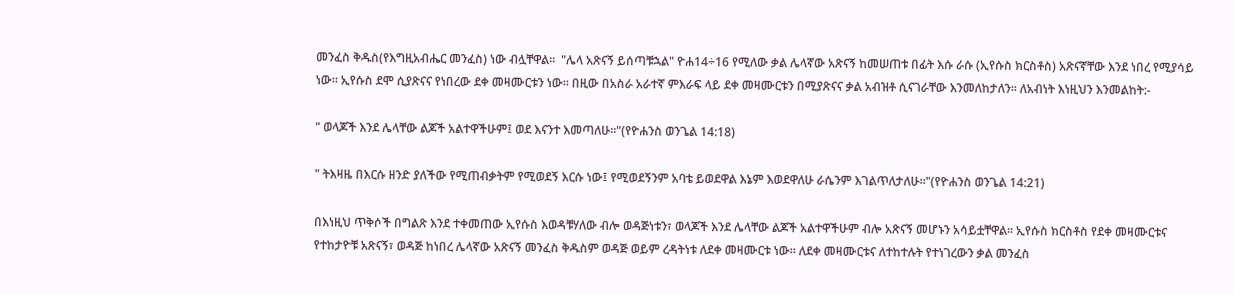መንፈስ ቅዱስ(የእግዚአብሔር መንፈስ) ነው ብሏቸዋል።  "ሌላ አጽናኝ ይሰጣቹኋል" ዮሐ14÷16 የሚለው ቃል ሌላኛው አጽናኝ ከመሠጠቱ በፊት እሱ ራሱ (ኢየሱስ ክርስቶስ) አጽናኛቸው እንደ ነበረ የሚያሳይ ነው። ኢየሱስ ደሞ ሲያጽናና የነበረው ደቀ መዛሙርቱን ነው። በዚው በአስራ አራተኛ ምእራፍ ላይ ደቀ መዛሙርቱን በሚያጽናና ቃል አብዝቶ ሲናገራቸው እንመለከታለን። ለአብነት እነዚህን እንመልከት:-

" ወላጆች እንደ ሌላቸው ልጆች አልተዋችሁም፤ ወደ እናንተ እመጣለሁ።"(የዮሐንስ ወንጌል 14:18)

" ትእዛዜ በእርሱ ዘንድ ያለችው የሚጠብቃትም የሚወደኝ እርሱ ነው፤ የሚወደኝንም አባቴ ይወደዋል እኔም እወደዋለሁ ራሴንም እገልጥለታለሁ።"(የዮሐንስ ወንጌል 14:21)

በእነዚህ ጥቅሶች በግልጽ እንደ ተቀመጠው ኢየሱስ እወዳቹሃለው ብሎ ወዳጅነቱን፣ ወላጆች እንደ ሌላቸው ልጆች አልተዋችሁም ብሎ አጽናኝ መሆኑን አሳይቷቸዋል። ኢየሱስ ክርስቶስ የደቀ መዛሙርቱና የተከታዮቹ አጽናኝ፣ ወዳጅ ከነበረ ሌላኛው አጽናኝ መንፈስ ቅዱስም ወዳጅ ወይም ረዳትነቱ ለደቀ መዛሙርቱ ነው። ለደቀ መዛሙርቱና ለተከተሉት የተነገረውን ቃል መንፈስ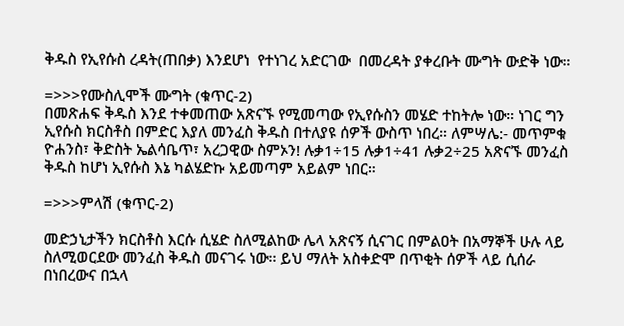ቅዱስ የኢየሱስ ረዳት(ጠበቃ) እንደሆነ  የተነገረ አድርገው  በመረዳት ያቀረቡት ሙግት ውድቅ ነው።

=>>>የሙስሊሞች ሙግት (ቁጥር-2)
በመጽሐፍ ቅዱስ እንደ ተቀመጠው አጽናኙ የሚመጣው የኢየሱስን መሄድ ተከትሎ ነው። ነገር ግን ኢየሱስ ክርስቶስ በምድር እያለ መንፈስ ቅዱስ በተለያዩ ሰዎች ውስጥ ነበረ። ለምሣሌ:- መጥምቁ ዮሐንስ፣ ቅድስት ኤልሳቤጥ፣ አረጋዊው ስምኦን! ሉቃ1÷15 ሉቃ1÷41 ሉቃ2÷25 አጽናኙ መንፈስ ቅዱስ ከሆነ ኢየሱስ እኔ ካልሄድኩ አይመጣም አይልም ነበር።

=>>>ምላሽ (ቁጥር-2)

መድኃኒታችን ክርስቶስ እርሱ ሲሄድ ስለሚልከው ሌላ አጽናኝ ሲናገር በምልዐት በአማኞች ሁሉ ላይ ስለሚወርደው መንፈስ ቅዱስ መናገሩ ነው፡፡ ይህ ማለት አስቀድሞ በጥቂት ሰዎች ላይ ሲሰራ በነበረውና በኋላ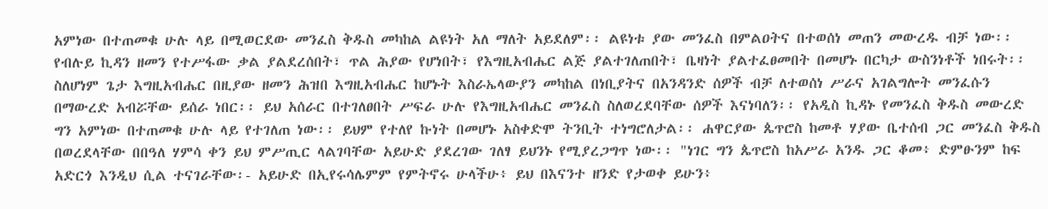አምነው በተጠመቁ ሁሉ ላይ በሚወርደው መንፈስ ቅዱስ መካከል ልዩነት አለ ማለት አይደለም፡፡ ልዩነቱ ያው መንፈስ በምልዐትና በተወሰነ መጠን መውረዱ ብቻ ነው፡፡ የብሉይ ኪዳን ዘመን የተሥፋው ቃል ያልደረሰበት፣ ጥል ሕያው የሆነበት፣ የእግዚአብሔር ልጅ ያልተገለጠበት፣ ቤዛነት ያልተፈፀመበት በመሆኑ በርካታ ውስንነቶች ነበሩት፡፡ ስለሆነም ጌታ እግዚአብሔር በዚያው ዘመን ሕዝበ እግዚአብሔር ከሆኑት እስራኤላውያን መካከል በነቢያትና በአንዳንድ ሰዎች ብቻ ለተወሰነ ሥራና አገልግሎት መንፈሱን በማውረድ አብሯቸው ይሰራ ነበር፡፡ ይህ አሰራር በተገለፀበት ሥፍራ ሁሉ የእግዚአብሔር መንፈስ ስለወረደባቸው ሰዎች እናነባለን፡፡ የአዲስ ኪዳኑ የመንፈስ ቅዱስ መውረድ ግን አምነው በተጠመቁ ሁሉ ላይ የተገለጠ ነው፡፡ ይህም የተለየ ኩነት በመሆኑ አስቀድሞ ትንቢት ተነግሮለታል፡፡ ሐዋርያው ጴጥሮስ ከመቶ ሃያው ቤተሰብ ጋር መንፈስ ቅዱስ በወረደላቸው በበዓለ ሃምሳ ቀን ይህ ምሥጢር ላልገባቸው አይሁድ ያደረገው ገለፃ ይህንኑ የሚያረጋግጥ ነው፡፡ "ነገር ግን ጴጥሮስ ከአሥራ አንዱ ጋር ቆመ፥ ድምፁንም ከፍ አድርጎ እንዲህ ሲል ተናገራቸው፡- አይሁድ በኢየሩሳሌምም የምትኖሩ ሁላችሁ፥ ይህ በእናንተ ዘንድ የታወቀ ይሁን፥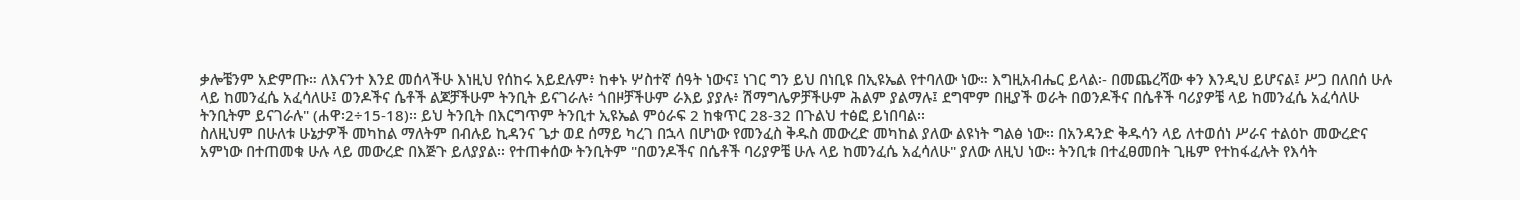ቃሎቼንም አድምጡ። ለእናንተ እንደ መሰላችሁ እነዚህ የሰከሩ አይደሉም፥ ከቀኑ ሦስተኛ ሰዓት ነውና፤ ነገር ግን ይህ በነቢዩ በኢዩኤል የተባለው ነው። እግዚአብሔር ይላል፡- በመጨረሻው ቀን እንዲህ ይሆናል፤ ሥጋ በለበሰ ሁሉ ላይ ከመንፈሴ አፈሳለሁ፤ ወንዶችና ሴቶች ልጆቻችሁም ትንቢት ይናገራሉ፥ ጎበዞቻችሁም ራእይ ያያሉ፥ ሽማግሌዎቻችሁም ሕልም ያልማሉ፤ ደግሞም በዚያች ወራት በወንዶችና በሴቶች ባሪያዎቼ ላይ ከመንፈሴ አፈሳለሁ ትንቢትም ይናገራሉ" (ሐዋ፡2÷15-18)፡፡ ይህ ትንቢት በእርግጥም ትንቢተ ኢዩኤል ምዕራፍ 2 ከቁጥር 28-32 በጉልህ ተፅፎ ይነበባል፡፡
ስለዚህም በሁለቱ ሁኔታዎች መካከል ማለትም በብሉይ ኪዳንና ጌታ ወደ ሰማይ ካረገ በኋላ በሆነው የመንፈስ ቅዱስ መውረድ መካከል ያለው ልዩነት ግልፅ ነው፡፡ በአንዳንድ ቅዱሳን ላይ ለተወሰነ ሥራና ተልዕኮ መውረድና አምነው በተጠመቁ ሁሉ ላይ መውረድ በእጅጉ ይለያያል፡፡ የተጠቀሰው ትንቢትም "በወንዶችና በሴቶች ባሪያዎቼ ሁሉ ላይ ከመንፈሴ አፈሳለሁ" ያለው ለዚህ ነው፡፡ ትንቢቱ በተፈፀመበት ጊዜም የተከፋፈሉት የእሳት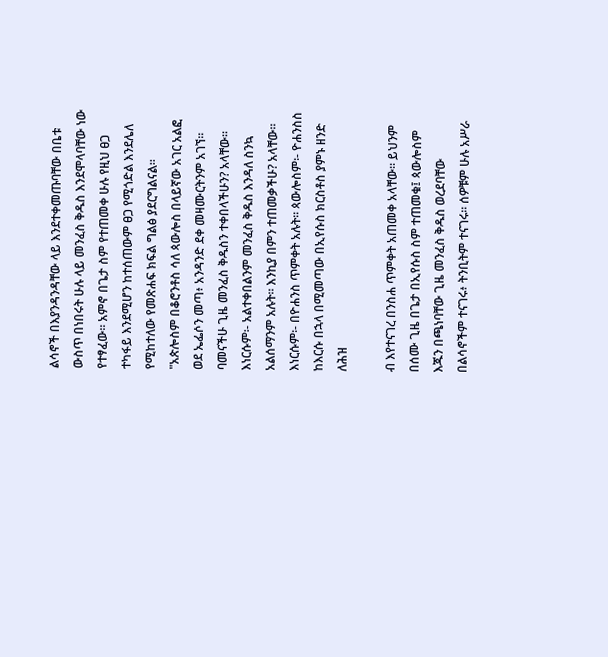ልሳኖች በእያንዳንዳቸው ላይ እንደተቀመጡባቸው በቤቱ ውስጥ በነበሩት ሁሉ ላይ መንፈስ ቅዱስ እንደሞላባቸው ነው የተፃፈው፡፡ አምኖ በጌታ ስም የተጠመቀ ሁሉ የዚህ ፀጋ ተካፋይ እንደሚሆን ከተሰጠውም ፀጋ የሚጎድል እንደሌለ የሚከተለው የመጽሐፍ ክፍል ግልፅ ያደርግልናል፡፡  "አጵሎስም በቆሮንቶስ ሳለ ጳውሎስ በላይኛው አገር አልፎ ወደ ኤፌሶን መጣ፥ አንዳንድ ደቀ መዛሙርትንም አገኘ። ባመናችሁ ጊዜ መንፈስ ቅዱስን ተቀበላችሁን? አላቸው። እነርሱም፡- አልተቀበልንም መንፈስ ቅዱስ እንዳለ ስንኳ አልሰማንም አሉት። እንኪያ በምን ተጠመቃችሁ? አላቸው። እነርሱም፡- በዮሐንስ ጥምቀት አሉት። ጳውሎስም፡- ዮሐንስስ ከእርሱ በኋላ በሚመጣው በኢየሱስ ክርስቶስ ያምኑ ዘንድ ለሕዝ

ብ እየተናገረ በንስሐ ጥምቀት አጠመቀ አላቸው። ይህንም በሰሙ ጊዜ በጌታ በኢየሱስ ስም ተጠመቁ፤ ጳውሎስም እጁን በጫነባቸው ጊዜ መንፈስ ቅዱስ ወረደባቸው በልሳኖችም ተናገሩ፥ ትንቢትም ተናገሩ። ሰዎቹም ሁሉ አሥራ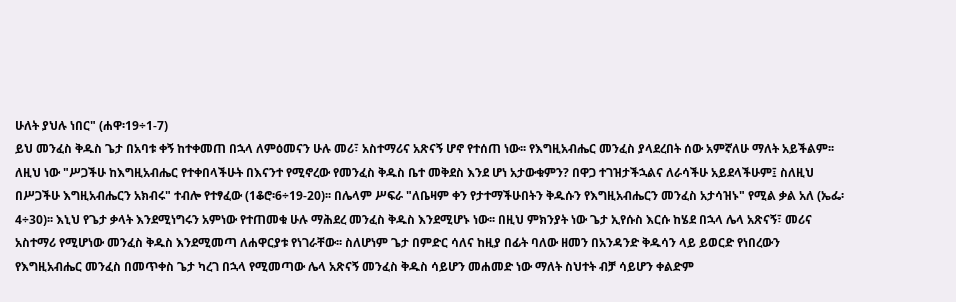ሁለት ያህሉ ነበር" (ሐዋ፡19÷1-7)
ይህ መንፈስ ቅዱስ ጌታ በአባቱ ቀኝ ከተቀመጠ በኋላ ለምዕመናን ሁሉ መሪ፣ አስተማሪና አጽናኝ ሆኖ የተሰጠ ነው፡፡ የእግዚአብሔር መንፈስ ያላደረበት ሰው አምኛለሁ ማለት አይችልም፡፡ ለዚህ ነው "ሥጋችሁ ከእግዚአብሔር የተቀበላችሁት በእናንተ የሚኖረው የመንፈስ ቅዱስ ቤተ መቅደስ እንደ ሆነ አታውቁምን? በዋጋ ተገዝታችኋልና ለራሳችሁ አይደላችሁም፤ ስለዚህ በሥጋችሁ እግዚአብሔርን አክብሩ" ተብሎ የተፃፈው (1ቆሮ፡6÷19-20)፡፡ በሌላም ሥፍራ "ለቤዛም ቀን የታተማችሁበትን ቅዱሱን የእግዚአብሔርን መንፈስ አታሳዝኑ" የሚል ቃል አለ (ኤፌ፡4÷30)፡፡ እኒህ የጌታ ቃላት እንደሚነግሩን አምነው የተጠመቁ ሁሉ ማሕደረ መንፈስ ቅዱስ እንደሚሆኑ ነው፡፡ በዚህ ምክንያት ነው ጌታ ኢየሱስ እርሱ ከሄደ በኋላ ሌላ አጽናኝ፣ መሪና አስተማሪ የሚሆነው መንፈስ ቅዱስ እንደሚመጣ ለሐዋርያቱ የነገራቸው፡፡ ስለሆነም ጌታ በምድር ሳለና ከዚያ በፊት ባለው ዘመን በአንዳንድ ቅዱሳን ላይ ይወርድ የነበረውን የእግዚአብሔር መንፈስ በመጥቀስ ጌታ ካረገ በኋላ የሚመጣው ሌላ አጽናኝ መንፈስ ቅዱስ ሳይሆን መሐመድ ነው ማለት ስህተት ብቻ ሳይሆን ቀልድም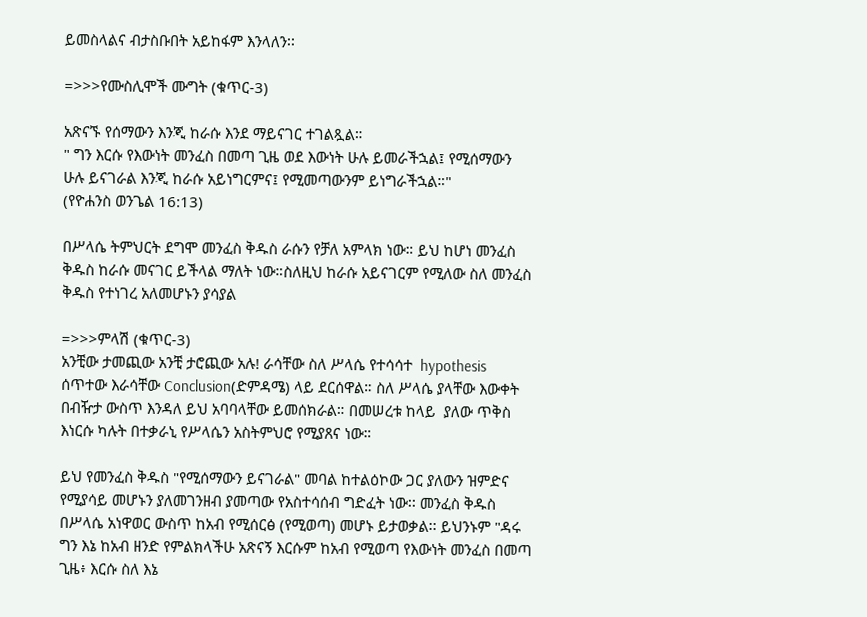ይመስላልና ብታስቡበት አይከፋም እንላለን፡፡

=>>>የሙስሊሞች ሙግት (ቁጥር-3)

አጽናኙ የሰማውን እንጂ ከራሱ እንደ ማይናገር ተገልጿል።
" ግን እርሱ የእውነት መንፈስ በመጣ ጊዜ ወደ እውነት ሁሉ ይመራችኋል፤ የሚሰማውን ሁሉ ይናገራል እንጂ ከራሱ አይነግርምና፤ የሚመጣውንም ይነግራችኋል።"
(የዮሐንስ ወንጌል 16:13)

በሥላሴ ትምህርት ደግሞ መንፈስ ቅዱስ ራሱን የቻለ አምላክ ነው። ይህ ከሆነ መንፈስ ቅዱስ ከራሱ መናገር ይችላል ማለት ነው።ስለዚህ ከራሱ አይናገርም የሚለው ስለ መንፈስ ቅዱስ የተነገረ አለመሆኑን ያሳያል

=>>>ምላሽ (ቁጥር-3)
አንቺው ታመጪው አንቺ ታሮጪው አሉ! ራሳቸው ስለ ሥላሴ የተሳሳተ  hypothesis ሰጥተው እራሳቸው Conclusion(ድምዳሜ) ላይ ደርሰዋል። ስለ ሥላሴ ያላቸው እውቀት በብዥታ ውስጥ እንዳለ ይህ አባባላቸው ይመሰክራል። በመሠረቱ ከላይ  ያለው ጥቅስ እነርሱ ካሉት በተቃራኒ የሥላሴን አስትምህሮ የሚያጸና ነው።

ይህ የመንፈስ ቅዱስ "የሚሰማውን ይናገራል" መባል ከተልዕኮው ጋር ያለውን ዝምድና የሚያሳይ መሆኑን ያለመገንዘብ ያመጣው የአስተሳሰብ ግድፈት ነው፡፡ መንፈስ ቅዱስ በሥላሴ አነዋወር ውስጥ ከአብ የሚሰርፅ (የሚወጣ) መሆኑ ይታወቃል፡፡ ይህንኑም "ዳሩ ግን እኔ ከአብ ዘንድ የምልክላችሁ አጽናኝ እርሱም ከአብ የሚወጣ የእውነት መንፈስ በመጣ ጊዜ፥ እርሱ ስለ እኔ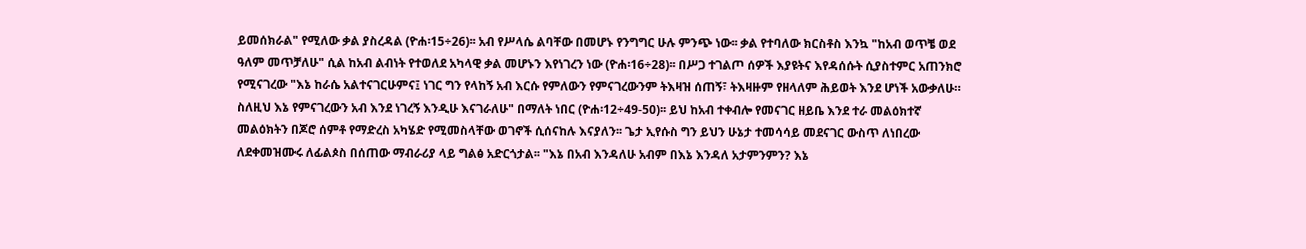ይመሰክራል" የሚለው ቃል ያስረዳል (ዮሐ፡15÷26)፡፡ አብ የሥላሴ ልባቸው በመሆኑ የንግግር ሁሉ ምንጭ ነው፡፡ ቃል የተባለው ክርስቶስ እንኳ "ከአብ ወጥቼ ወደ ዓለም መጥቻለሁ" ሲል ከአብ ልብነት የተወለደ አካላዊ ቃል መሆኑን እየነገረን ነው (ዮሐ፡16÷28)፡፡ በሥጋ ተገልጦ ሰዎች እያዩትና እየዳሰሱት ሲያስተምር አጠንክሮ የሚናገረው "እኔ ከራሴ አልተናገርሁምና፤ ነገር ግን የላከኝ አብ እርሱ የምለውን የምናገረውንም ትእዛዝ ሰጠኝ፣ ትእዛዙም የዘላለም ሕይወት እንደ ሆነች አውቃለሁ። ስለዚህ እኔ የምናገረውን አብ እንደ ነገረኝ እንዲሁ እናገራለሁ" በማለት ነበር (ዮሐ፡12÷49-50)፡፡ ይህ ከአብ ተቀብሎ የመናገር ዘይቤ እንደ ተራ መልዕክተኛ መልዕክትን በጆሮ ሰምቶ የማድረስ አካሄድ የሚመስላቸው ወገኖች ሲሰናከሉ እናያለን፡፡ ጌታ ኢየሱስ ግን ይህን ሁኔታ ተመሳሳይ መደናገር ውስጥ ለነበረው ለደቀመዝሙሩ ለፊልጶስ በሰጠው ማብራሪያ ላይ ግልፅ አድርጎታል፡፡ "እኔ በአብ እንዳለሁ አብም በእኔ እንዳለ አታምንምን? እኔ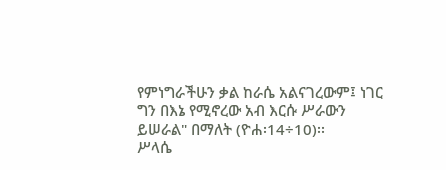የምነግራችሁን ቃል ከራሴ አልናገረውም፤ ነገር ግን በእኔ የሚኖረው አብ እርሱ ሥራውን ይሠራል" በማለት (ዮሐ፡14÷10)፡፡
ሥላሴ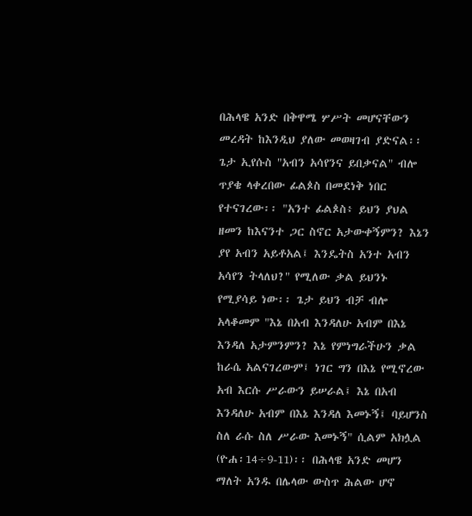በሕላዌ አንድ በቅዋሜ ሦሥት መሆናቸውን መረዳት ከእንዲህ ያለው መወዛገብ ያድናል፡፡ ጌታ ኢየሱስ "አብን አሳየንና ይበቃናል" ብሎ ጥያቄ ላቀረበው ፊልጶስ በመደነቅ ነበር የተናገረው፡፡ "አንተ ፊልጶስ፥ ይህን ያህል ዘመን ከእናንተ ጋር ስኖር አታውቀኝምን? እኔን ያየ አብን አይቶአል፤ እንዴትስ አንተ አብን አሳየን ትላለህ?" የሚለው ቃል ይህንኑ የሚያሳይ ነው፡፡ ጌታ ይህን ብቻ ብሎ አላቆመም "እኔ በአብ እንዳለሁ አብም በእኔ እንዳለ አታምንምን? እኔ የምነግራችሁን ቃል ከራሴ አልናገረውም፤ ነገር ግን በእኔ የሚኖረው አብ እርሱ ሥራውን ይሠራል፤ እኔ በአብ እንዳለሁ አብም በእኔ እንዳለ እመኑኝ፤ ባይሆንስ ስለ ራሱ ስለ ሥራው እመኑኝ" ሲልም አክሏል (ዮሐ፡14÷9-11)፡፡ በሕላዌ አንድ መሆን ማለት አንዱ በሌላው ውስጥ ሕልው ሆኖ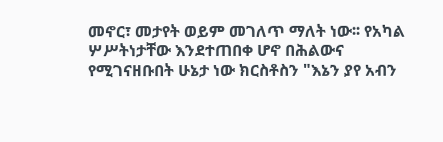መኖር፣ መታየት ወይም መገለጥ ማለት ነው፡፡ የአካል ሦሥትነታቸው እንደተጠበቀ ሆኖ በሕልውና የሚገናዘቡበት ሁኔታ ነው ክርስቶስን "እኔን ያየ አብን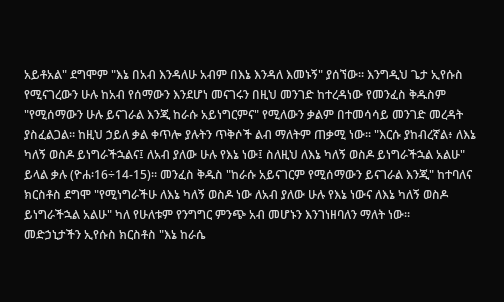አይቶአል" ደግሞም "እኔ በአብ እንዳለሁ አብም በእኔ እንዳለ እመኑኝ" ያሰኘው፡፡ እንግዲህ ጌታ ኢየሱስ የሚናገረውን ሁሉ ከአብ የሰማውን እንደሆነ መናገሩን በዚህ መንገድ ከተረዳነው የመንፈስ ቅዱስም "የሚሰማውን ሁሉ ይናገራል እንጂ ከራሱ አይነግርምና" የሚለውን ቃልም በተመሳሳይ መንገድ መረዳት ያስፈልጋል፡፡ ከዚህ ኃይለ ቃል ቀጥሎ ያሉትን ጥቅሶች ልብ ማለትም ጠቃሚ ነው፡፡ "እርሱ ያከብረኛል፥ ለእኔ ካለኝ ወስዶ ይነግራችኋልና፤ ለአብ ያለው ሁሉ የእኔ ነው፤ ስለዚህ ለእኔ ካለኝ ወስዶ ይነግራችኋል አልሁ" ይላል ቃሉ (ዮሐ፡16÷14-15)፡፡ መንፈስ ቅዱስ "ከራሱ አይናገርም የሚሰማውን ይናገራል እንጂ" ከተባለና ክርስቶስ ደግሞ "የሚነግራችሁ ለእኔ ካለኝ ወስዶ ነው ለአብ ያለው ሁሉ የእኔ ነውና ለእኔ ካለኝ ወስዶ ይነግራችኋል አልሁ" ካለ የሁለቱም የንግግር ምንጭ አብ መሆኑን እንገነዘባለን ማለት ነው፡፡
መድኃኒታችን ኢየሱስ ክርስቶስ "እኔ ከራሴ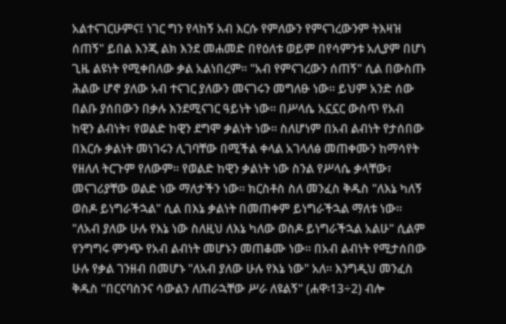አልተናገርሁምና፤ ነገር ግን የላከኝ አብ እርሱ የምለውን የምናገረውንም ትእዛዝ ሰጠኝ" ይበል እንጂ ልክ እንደ መሐመድ በየዕለቱ ወይም በየሳምንቱ አሊያም በሆነ ጊዜ ልዩነት የሚቀበለው ቃል አልነበረም፡፡ "አብ የምናገረውን ሰጠኝ" ሲል በውስጡ ሕልው ሆኖ ያለው አብ ተናገር ያለውን መናገሩን መግለፁ ነው፡፡ ይህም አንድ ሰው በልቡ ያሰበውን በቃሉ እንደሚናገር ዓይነት ነው፡፡ በሥላሴ አኗኗር ውስጥ የአብ ከዊን ልብነት፣ የወልድ ከዊን ደግሞ ቃልነት ነው፡፡ ስለሆነም በአብ ልብነት የታሰበው በእርሱ ቃልነት መነገሩን ሊገባቸው በሚችል ቀላል አገላለፅ መጠቀሙን ከማሳየት የዘለለ ትርጉም የለውም፡፡ የወልድ ከዊን ቃልነት ነው ስንል የሥላሴ ቃላቸው፣ መናገሪያቸው ወልድ ነው ማለታችን ነው፡፡ ክርስቶስ ስለ መንፈስ ቅዱስ "ለእኔ ካለኝ ወስዶ ይነግራችኋል" ሲል በእኔ ቃልነት በመጠቀም ይነግራችኋል ማለቱ ነው፡፡ "ለአብ ያለው ሁሉ የእኔ ነው ስለዚህ ለእኔ ካለው ወስዶ ይነግራችኋል አልሁ" ሲልም የንግግሩ ምንጭ የአብ ልብነት መሆኑን መጠቆሙ ነው፡፡ በአብ ልብነት የሚታሰበው ሁሉ የቃል ገንዘብ በመሆኑ "ለአብ ያለው ሁሉ የእኔ ነው" አለ፡፡ እንግዲህ መንፈስ ቅዱስ "በርናባስንና ሳውልን ለጠራኋቸው ሥራ ለዩልኝ" (ሐዋ፡13÷2) ብሎ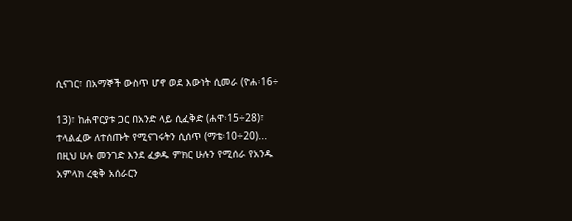ሲናገር፣ በአማኞች ውስጥ ሆኖ ወደ እውነት ሲመራ (ዮሐ፡16÷

13)፣ ከሐዋርያቱ ጋር በአንድ ላይ ሲፈቅድ (ሐዋ፡15÷28)፣ ተላልፈው ለተሰጡት የሚናገሩትን ሲሰጥ (ማቴ፡10÷20)... በዚህ ሁሉ መንገድ እንደ ፈቃዱ ምክር ሁሉን የሚሰራ የአንዱ አምላክ ረቂቅ አሰራርን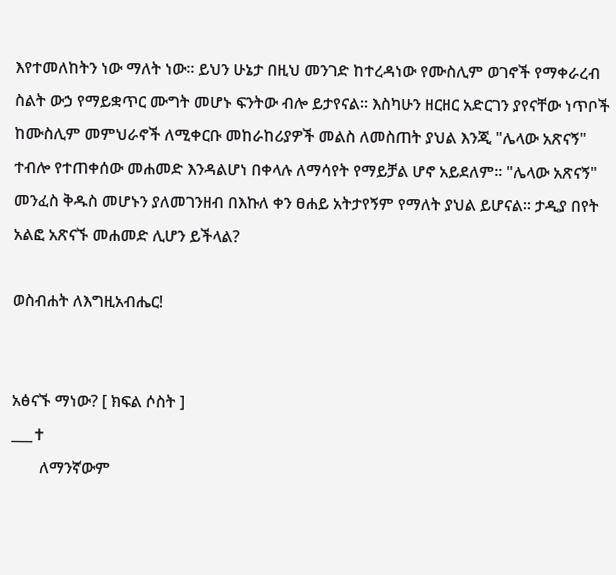እየተመለከትን ነው ማለት ነው፡፡ ይህን ሁኔታ በዚህ መንገድ ከተረዳነው የሙስሊም ወገኖች የማቀራረብ ስልት ውኃ የማይቋጥር ሙግት መሆኑ ፍንትው ብሎ ይታየናል፡፡ እስካሁን ዘርዘር አድርገን ያየናቸው ነጥቦች ከሙስሊም መምህራኖች ለሚቀርቡ መከራከሪያዎች መልስ ለመስጠት ያህል እንጂ "ሌላው አጽናኝ" ተብሎ የተጠቀሰው መሐመድ እንዳልሆነ በቀላሉ ለማሳየት የማይቻል ሆኖ አይደለም፡፡ "ሌላው አጽናኝ" መንፈስ ቅዱስ መሆኑን ያለመገንዘብ በእኩለ ቀን ፀሐይ አትታየኝም የማለት ያህል ይሆናል፡፡ ታዲያ በየት አልፎ አጽናኙ መሐመድ ሊሆን ይችላል?

ወስብሐት ለእግዚአብሔር!


አፅናኙ ማነው? [ ክፍል ሶስት ]
___✝
       ለማንኛውም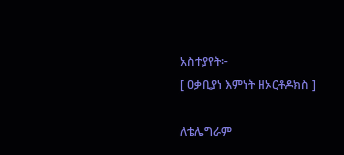አስተያየት፦
[ ዐቃቢያነ እምነት ዘኦርቶዶክስ ]

ለቴሌግራም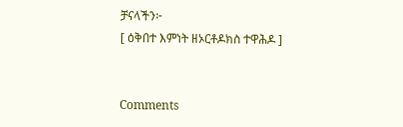ቻናላችን፦
[ ዕቅበተ እምነት ዘኦርቶዶክስ ተዋሕዶ ]


Comments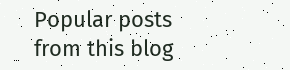Popular posts from this blog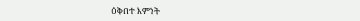ዕቅበተ እምነት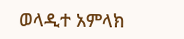ወላዲተ አምላክ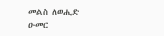መልስ ለወሒድ ዑመር